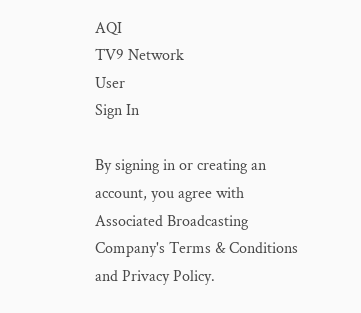AQI
TV9 Network
User
Sign In

By signing in or creating an account, you agree with Associated Broadcasting Company's Terms & Conditions and Privacy Policy.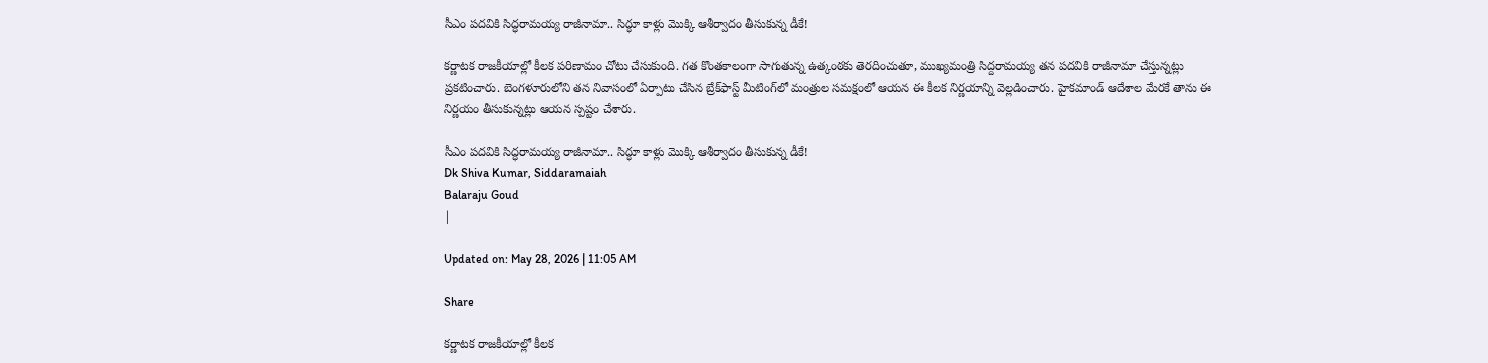సీఎం పదవికి సిద్ధరామయ్య రాజీనామా.. సిద్ధూ కాళ్లు మొక్కి ఆశీర్వాదం తీసుకున్న డీకే!

కర్ణాటక రాజకీయాల్లో కీలక పరిణామం చోటు చేసుకుంది. గత కొంతకాలంగా సాగుతున్న ఉత్కంఠకు తెరదించుతూ, ముఖ్యమంత్రి సిద్దరామయ్య తన పదవికి రాజీనామా చేస్తున్నట్లు ప్రకటించారు. బెంగళూరులోని తన నివాసంలో ఏర్పాటు చేసిన బ్రేక్‌ఫాస్ట్‌ మీటింగ్‌లో మంత్రుల సమక్షంలో ఆయన ఈ కీలక నిర్ణయాన్ని వెల్లడించారు. హైకమాండ్‌ ఆదేశాల మేరకే తాను ఈ నిర్ణయం తీసుకున్నట్లు ఆయన స్పష్టం చేశారు.

సీఎం పదవికి సిద్ధరామయ్య రాజీనామా.. సిద్ధూ కాళ్లు మొక్కి ఆశీర్వాదం తీసుకున్న డీకే!
Dk Shiva Kumar, Siddaramaiah
Balaraju Goud
|

Updated on: May 28, 2026 | 11:05 AM

Share

కర్ణాటక రాజకీయాల్లో కీలక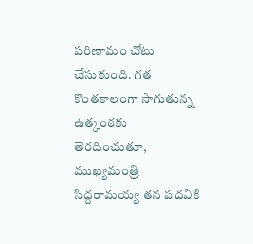పరిణామం చోటు చేసుకుంది. గత కొంతకాలంగా సాగుతున్న ఉత్కంఠకు తెరదించుతూ, ముఖ్యమంత్రి సిద్దరామయ్య తన పదవికి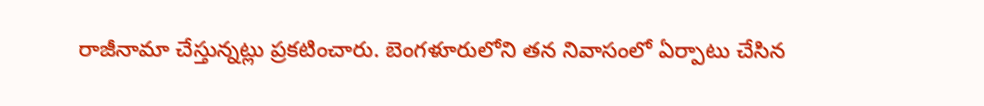రాజీనామా చేస్తున్నట్లు ప్రకటించారు. బెంగళూరులోని తన నివాసంలో ఏర్పాటు చేసిన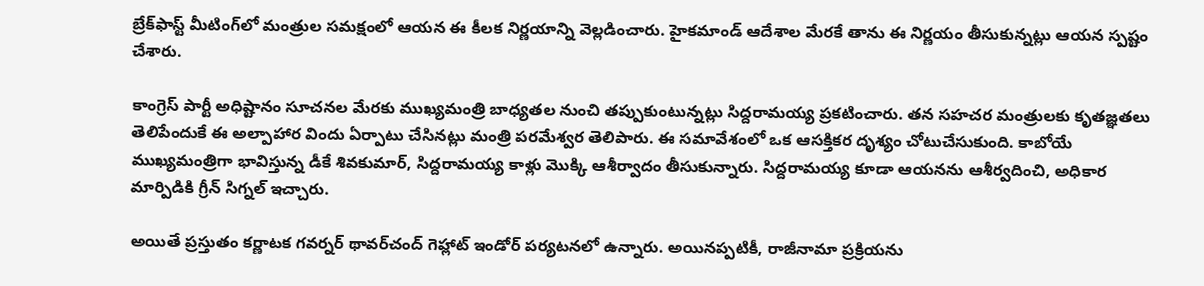బ్రేక్‌ఫాస్ట్‌ మీటింగ్‌లో మంత్రుల సమక్షంలో ఆయన ఈ కీలక నిర్ణయాన్ని వెల్లడించారు. హైకమాండ్‌ ఆదేశాల మేరకే తాను ఈ నిర్ణయం తీసుకున్నట్లు ఆయన స్పష్టం చేశారు.

కాంగ్రెస్ పార్టీ అధిష్టానం సూచనల మేరకు ముఖ్యమంత్రి బాధ్యతల నుంచి తప్పుకుంటున్నట్లు సిద్దరామయ్య ప్రకటించారు. తన సహచర మంత్రులకు కృతజ్ఞతలు తెలిపేందుకే ఈ అల్పాహార విందు ఏర్పాటు చేసినట్లు మంత్రి పరమేశ్వర తెలిపారు. ఈ సమావేశంలో ఒక ఆసక్తికర దృశ్యం చోటుచేసుకుంది. కాబోయే ముఖ్యమంత్రిగా భావిస్తున్న డీకే శివకుమార్‌, సిద్దరామయ్య కాళ్లు మొక్కి ఆశీర్వాదం తీసుకున్నారు. సిద్దరామయ్య కూడా ఆయనను ఆశీర్వదించి, అధికార మార్పిడికి గ్రీన్ సిగ్నల్ ఇచ్చారు.

అయితే ప్రస్తుతం కర్ణాటక గవర్నర్ థావర్‌చంద్‌ గెహ్లాట్‌ ఇండోర్ పర్యటనలో ఉన్నారు. అయినప్పటికీ, రాజీనామా ప్రక్రియను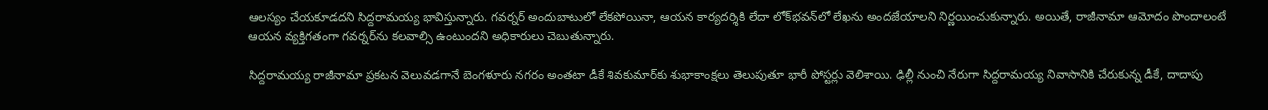ఆలస్యం చేయకూడదని సిద్దరామయ్య భావిస్తున్నారు. గవర్నర్ అందుబాటులో లేకపోయినా, ఆయన కార్యదర్శికి లేదా లోక్‌భవన్‌లో లేఖను అందజేయాలని నిర్ణయించుకున్నారు. అయితే, రాజీనామా ఆమోదం పొందాలంటే ఆయన వ్యక్తిగతంగా గవర్నర్‌ను కలవాల్సి ఉంటుందని అధికారులు చెబుతున్నారు.

సిద్దరామయ్య రాజీనామా ప్రకటన వెలువడగానే బెంగళూరు నగరం అంతటా డీకే శివకుమార్‌కు శుభాకాంక్షలు తెలుపుతూ భారీ పోస్టర్లు వెలిశాయి. ఢిల్లీ నుంచి నేరుగా సిద్దరామయ్య నివాసానికి చేరుకున్న డీకే, దాదాపు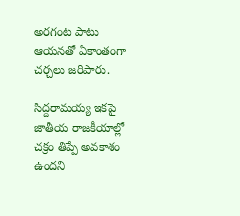అరగంట పాటు ఆయనతో ఏకాంతంగా చర్చలు జరిపారు.

సిద్దరామయ్య ఇకపై జాతీయ రాజకీయాల్లో చక్రం తిప్పే అవకాశం ఉందని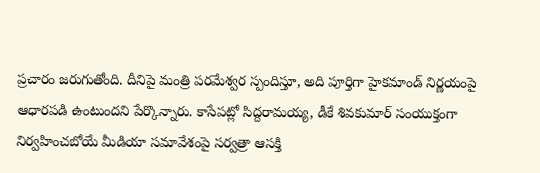ప్రచారం జరుగుతోంది. దీనిపై మంత్రి పరమేశ్వర స్పందిస్తూ, అది పూర్తిగా హైకమాండ్ నిర్ణయంపై ఆధారపడి ఉంటుందని పేర్కొన్నారు. కాసేపట్లో సిద్దరామయ్య, డీకే శివకుమార్ సంయుక్తంగా నిర్వహించబోయే మీడియా సమావేశంపై సర్వత్రా ఆసక్తి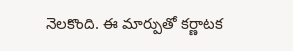నెలకొంది. ఈ మార్పుతో కర్ణాటక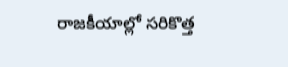రాజకీయాల్లో సరికొత్త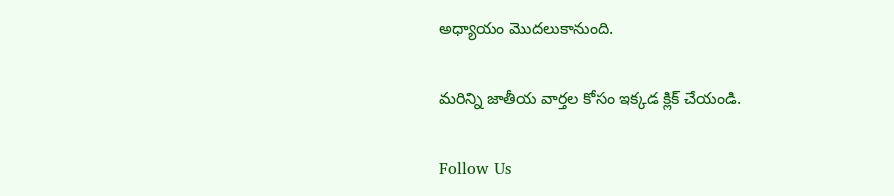అధ్యాయం మొదలుకానుంది.

మరిన్ని జాతీయ వార్తల కోసం ఇక్కడ క్లిక్ చేయండి.

Follow Us